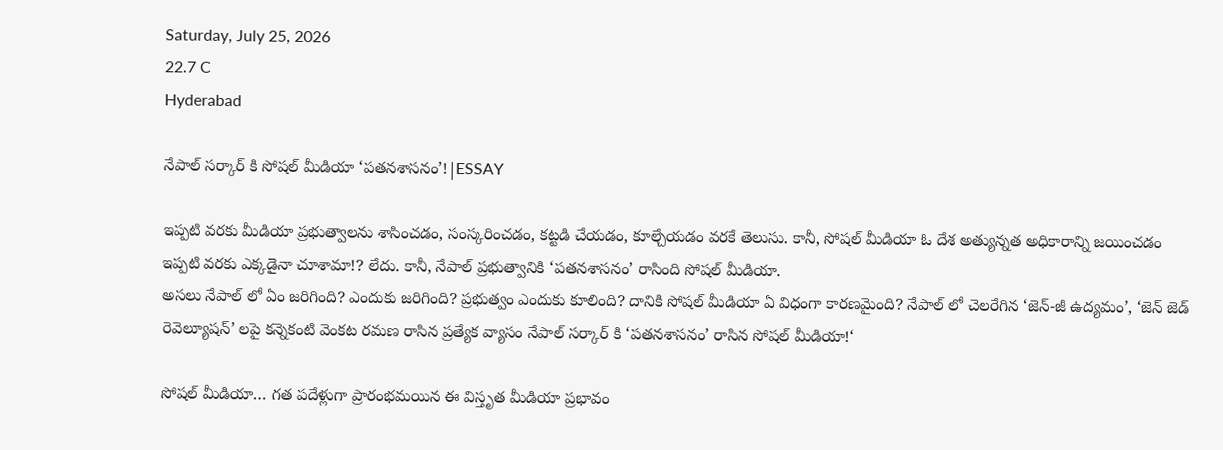Saturday, July 25, 2026
22.7 C
Hyderabad

నేపాల్ సర్కార్ కి సోషల్ మీడియా ‘పతనశాసనం’!|ESSAY

ఇప్పటి వరకు మీడియా ప్రభుత్వాలను శాసించడం, సంస్కరించడం, కట్టడి చేయడం, కూల్చేయడం వరకే తెలుసు. కానీ, సోషల్ మీడియా ఓ దేశ అత్యున్నత అధికారాన్ని జయించడం ఇప్పటి వరకు ఎక్కడైనా చూశామా!? లేదు. కానీ, నేపాల్ ప్రభుత్వానికి ‘పతనశాసనం’ రాసింది సోషల్ మీడియా.
అసలు నేపాల్ లో ఏం జరిగింది? ఎందుకు జరిగింది? ప్రభుత్వం ఎందుకు కూలింది? దానికి సోషల్ మీడియా ఏ విధంగా కారణమైంది? నేపాల్ లో చెలరేగిన ‘జెన్-జీ ఉద్యమం’, ‘జెన్ జెడ్ రెవెల్యూషన్’ లపై కన్నెకంటి వెంకట రమణ రాసిన ప్రత్యేక వ్యాసం నేపాల్ సర్కార్ కి ‘పతనశాసనం’ రాసిన సోషల్ మీడియా!‘

సోషల్ మీడియా… గత పదేళ్లుగా ప్రారంభమయిన ఈ విస్తృత మీడియా ప్రభావం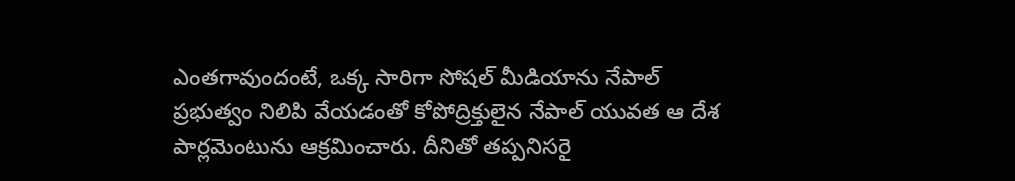ఎంతగావుందంటే, ఒక్క సారిగా సోషల్ మీడియాను నేపాల్ ప్రభుత్వం నిలిపి వేయడంతో కోపోద్రిక్తులైన నేపాల్ యువత ఆ దేశ పార్లమెంటును ఆక్రమించారు. దీనితో తప్పనిసరై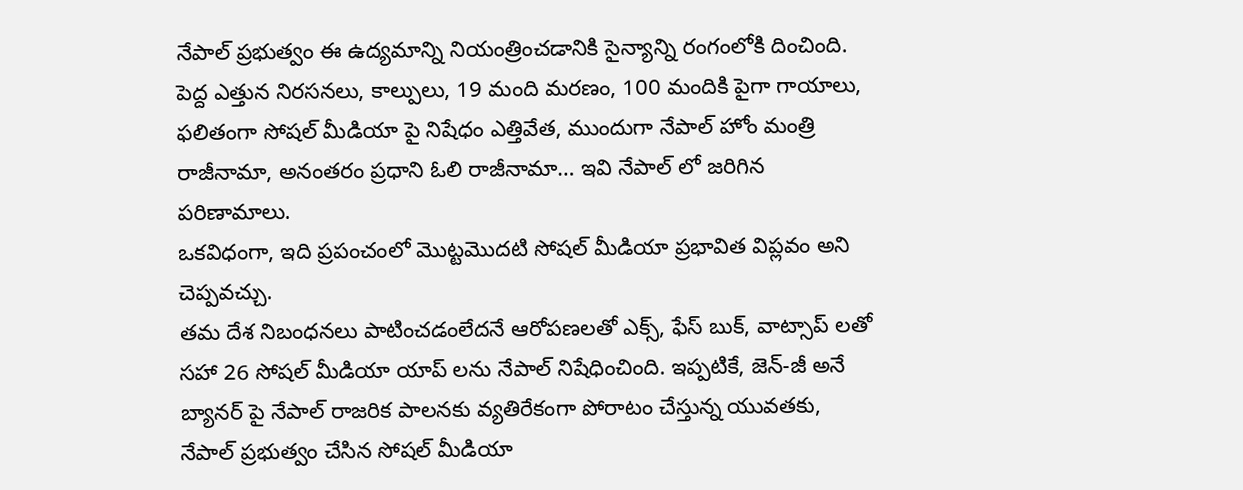నేపాల్ ప్రభుత్వం ఈ ఉద్యమాన్ని నియంత్రించడానికి సైన్యాన్ని రంగంలోకి దించింది. పెద్ద ఎత్తున నిరసనలు, కాల్పులు, 19 మంది మరణం, 100 మందికి పైగా గాయాలు, ఫలితంగా సోషల్ మీడియా పై నిషేధం ఎత్తివేత, ముందుగా నేపాల్ హోం మంత్రి రాజీనామా, అనంతరం ప్రధాని ఓలి రాజీనామా… ఇవి నేపాల్ లో జరిగిన పరిణామాలు.
ఒకవిధంగా, ఇది ప్రపంచంలో మొట్టమొదటి సోషల్ మీడియా ప్రభావిత విప్లవం అని చెప్పవచ్చు.
తమ దేశ నిబంధనలు పాటించడంలేదనే ఆరోపణలతో ఎక్స్, ఫేస్ బుక్, వాట్సాప్ లతో సహా 26 సోషల్ మీడియా యాప్ లను నేపాల్ నిషేధించింది. ఇప్పటికే, జెన్-జీ అనే బ్యానర్ పై నేపాల్ రాజరిక పాలనకు వ్యతిరేకంగా పోరాటం చేస్తున్న యువతకు, నేపాల్ ప్రభుత్వం చేసిన సోషల్ మీడియా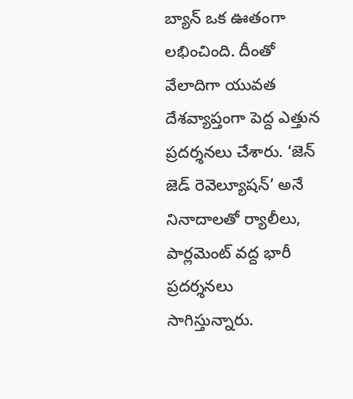బ్యాన్ ఒక ఊతంగా లభించింది. దీంతో వేలాదిగా యువత దేశవ్యాప్తంగా పెద్ద ఎత్తున ప్రదర్శనలు చేశారు. ‘జెన్ జెడ్ రెవెల్యూషన్’ అనే నినాదాలతో ర్యాలీలు, పార్లమెంట్ వద్ద భారీ ప్రదర్శనలు సాగిస్తున్నారు.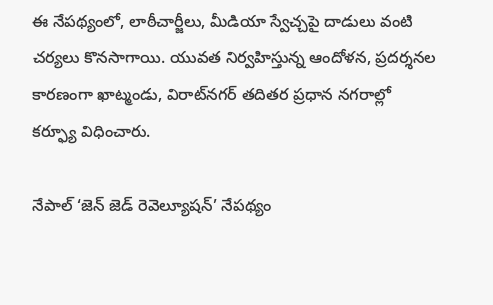ఈ నేపథ్యంలో, లాఠీచార్జీలు, మీడియా స్వేచ్చపై దాడులు వంటి చర్యలు కొనసాగాయి. యువత నిర్వహిస్తున్న ఆందోళన, ప్రదర్శనల కారణంగా ఖాట్మండు, విరాట్‌నగర్ తదితర ప్రధాన నగరాల్లో కర్ఫ్యూ విధించారు.

నేపాల్ ‘జెన్ జెడ్ రెవెల్యూషన్’ నేపథ్యం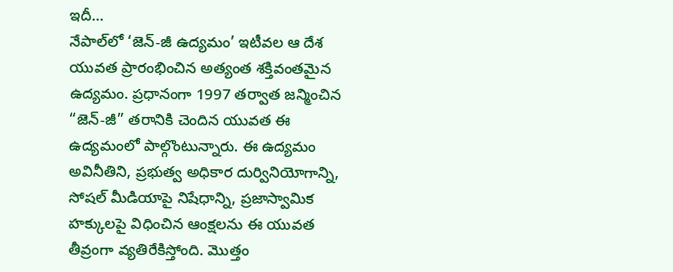ఇదీ…
నేపాల్‌లో ‘జెన్-జీ ఉద్యమం’ ఇటీవల ఆ దేశ యువత ప్రారంభించిన అత్యంత శక్తివంతమైన ఉద్యమం. ప్రధానంగా 1997 తర్వాత జన్మించిన “జెన్-జీ” తరానికి చెందిన యువత ఈ ఉద్యమంలో పాల్గొంటున్నారు. ఈ ఉద్యమం అవినీతిని, ప్రభుత్వ అధికార దుర్వినియోగాన్ని, సోషల్ మీడియాపై నిషేధాన్ని, ప్రజాస్వామిక హక్కులపై విధించిన ఆంక్షలను ఈ యువత తీవ్రంగా వ్యతిరేకిస్తోంది. మొత్తం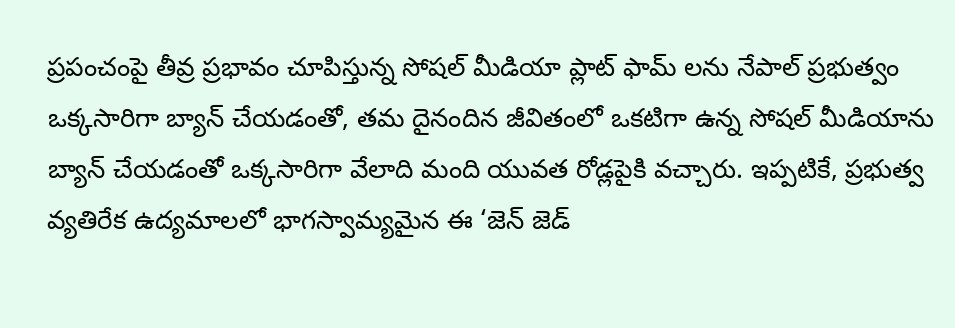ప్రపంచంపై తీవ్ర ప్రభావం చూపిస్తున్న సోషల్ మీడియా ప్లాట్ ఫామ్ లను నేపాల్ ప్రభుత్వం ఒక్కసారిగా బ్యాన్ చేయడంతో, తమ దైనందిన జీవితంలో ఒకటిగా ఉన్న సోషల్ మీడియాను బ్యాన్ చేయడంతో ఒక్కసారిగా వేలాది మంది యువత రోడ్లపైకి వచ్చారు. ఇప్పటికే, ప్రభుత్వ వ్యతిరేక ఉద్యమాలలో భాగస్వామ్యమైన ఈ ‘జెన్ జెడ్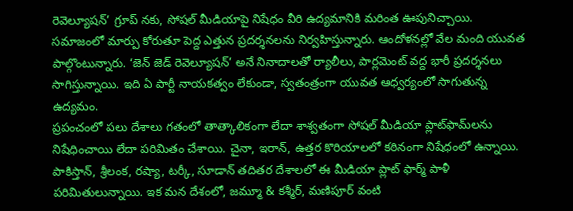రెవెల్యూషన్’ గ్రూప్ నకు, సోషల్ మీడియాపై నిషేధం వీరి ఉద్యమానికి మరింత ఊపునిచ్చాయి. సమాజంలో మార్పు కోరుతూ పెద్ద ఎత్తున ప్రదర్శనలను నిర్వహిస్తున్నారు. ఆందోళనల్లో వేల మంది యువత పాల్గొంటున్నారు. ‘జెన్ జెడ్ రెవెల్యూషన్’ అనే నినాదాలతో ర్యాలీలు, పార్లమెంట్ వద్ద భారీ ప్రదర్శనలు సాగిస్తున్నాయి. ఇది ఏ పార్టీ నాయకత్వం లేకుండా, స్వతంత్రంగా యువత ఆధ్వర్యంలో సాగుతున్న ఉద్యమం.
ప్రపంచంలో పలు దేశాలు గతంలో తాత్కాలికంగా లేదా శాశ్వతంగా సోషల్ మీడియా ప్లాట్‌ఫామ్‌లను నిషేధించాయి లేదా పరిమితం చేశాయి. చైనా, ఇరాన్, ఉత్తర కొరియాలలో కఠినంగా నిషేధంలో ఉన్నాయి. పాకిస్తాన్, శ్రీలంక, రష్యా, టర్కీ, సూడాన్ తదితర దేశాలలో ఈ మీడియా ప్లాట్ ఫార్మ్ పాళీ పరిమితులున్నాయి. ఇక మన దేశంలో, జమ్మూ & కశ్మీర్, మణిపూర్ వంటి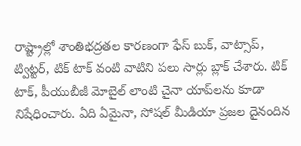రాష్ట్రాల్లో శాంతిభద్రతల కారణంగా ఫేస్ బుక్, వాట్సాప్, ట్విట్టర్, టిక్ టాక్ వంటి వాటిని పలు సార్లు బ్లాక్ చేశారు. టిక్ టాక్, పీయుబీజీ మోబైల్ లాంటి చైనా యాప్‌లను కూడా నిషేధించారు. ఏది ఏమైనా, సోషల్ మీడియా ప్రజల దైనందిన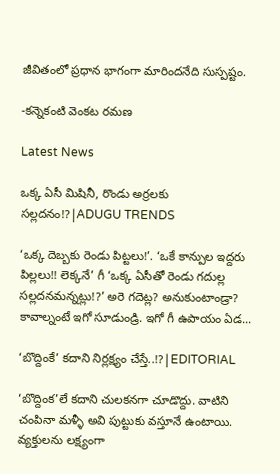జీవితంలో ప్రధాన భాగంగా మారిందనేది సుస్పష్టం.

-కన్నెకంటి వెంకట రమణ

Latest News

ఒక్క ఏసీ మిషినీ, రొండు అర్రలకు సల్లదనం!?|ADUGU TRENDS

‘ఒక్క దెబ్బకు రెండు పిట్టలు!’. ‘ఒకే కాన్పుల ఇద్దరు పిల్లలు!! లెక్కనే’ గీ ‘ఒక్క ఏసీతో రెండు గదుల్ల సల్లదనమన్నట్లు!?’ అరె గదెట్ల? అనుకుంటాండ్రా? కావాల్నంటే ఇగో సూడుండ్రి. ఇగో గీ ఉపాయం ఏడ...

‘బొద్దింకే’ కదాని నిర్లక్ష్యం చేస్తే..!?|EDITORIAL

‘బొద్దింక’లే కదాని చులకనగా చూడొద్దు. వాటిని చంపినా మళ్ళీ అవి పుట్టుకు వస్తూనే ఉంటాయి. వ్యక్తులను లక్ష్యంగా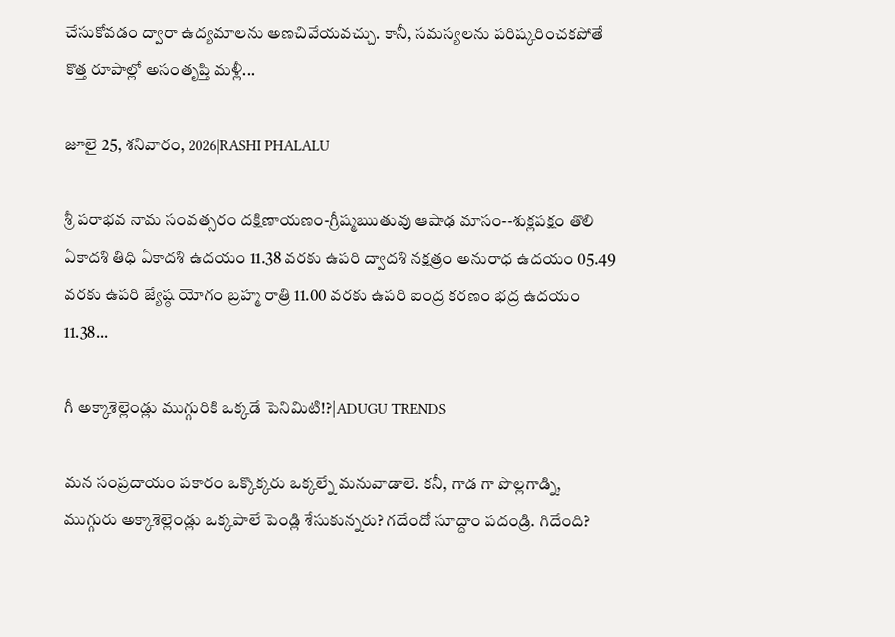చేసుకోవడం ద్వారా ఉద్యమాలను అణచివేయవచ్చు. కానీ, సమస్యలను పరిష్కరించకపోతే కొత్త రూపాల్లో అసంతృప్తి మళ్లీ...

జూలై 25, శనివారం, 2026|RASHI PHALALU

శ్రీ పరాభవ నామ సంవత్సరం దక్షిణాయణం-గ్రీష్మఋతువు ఆషాఢ మాసం--శుక్లపక్షం తొలి ఏకాదశి తిధి ఏకాదశి ఉదయం 11.38 వరకు ఉపరి ద్వాదశి నక్షత్రం అనురాధ ఉదయం 05.49 వరకు ఉపరి జ్యేష్ఠ యోగం బ్రహ్మ రాత్రి 11.00 వరకు ఉపరి ఐంద్ర కరణం భద్ర ఉదయం 11.38...

గీ అక్కాశెల్లెండ్లు ముగ్గురికి ఒక్కడే పెనిమిటి!?|ADUGU TRENDS

మన సంప్రదాయం పకారం ఒక్కొక్కరు ఒక్కల్నే మనువాడాలె. కనీ, గాడ గా పొల్లగాడ్ని, ముగ్గురు అక్కాశెల్లెండ్లు ఒక్కపాలే పెండ్లి శేసుకున్నరు? గదేందో సూద్దాం పదండ్రి. గిదేంది?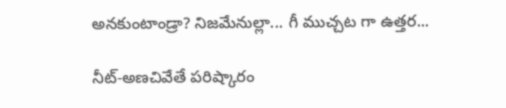అనకుంటాండ్రా? నిజమేనుల్లా... గీ ముచ్చట గా ఉత్తర...

నీట్-అణచివేతే పరిష్కారం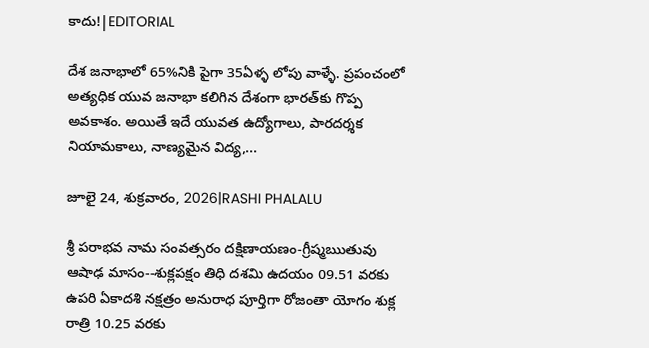కాదు!|EDITORIAL

దేశ జనాభాలో 65%నికి పైగా 35ఏళ్ళ లోపు వాళ్ళే. ప్రపంచంలో అత్యధిక యువ జనాభా కలిగిన దేశంగా భారత్‌కు గొప్ప అవకాశం. అయితే ఇదే యువత ఉద్యోగాలు, పారదర్శక నియామకాలు, నాణ్యమైన విద్య,...

జూలై 24, శుక్రవారం, 2026|RASHI PHALALU

శ్రీ పరాభవ నామ సంవత్సరం దక్షిణాయణం-గ్రీష్మఋతువు ఆషాఢ మాసం--శుక్లపక్షం తిధి దశమి ఉదయం 09.51 వరకు ఉపరి ఏకాదశి నక్షత్రం అనురాధ పూర్తిగా రోజంతా యోగం శుక్ల రాత్రి 10.25 వరకు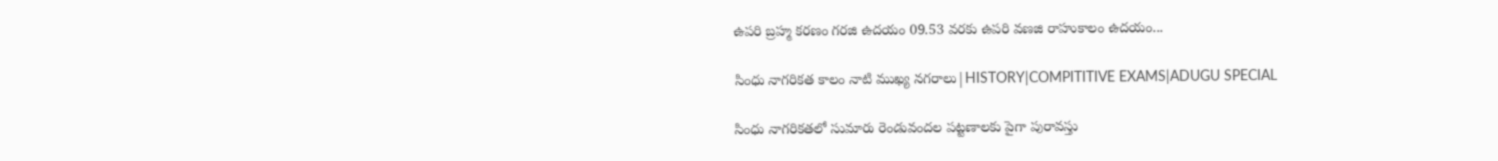ఉపరి బ్రహ్మ కరణం గరజి ఉదయం 09.53 వరకు ఉపరి వణజి రాహుకాలం ఉదయం...

సింధు నాగరికత కాలం నాటి ముఖ్య నగరాలు|HISTORY|COMPITITIVE EXAMS|ADUGU SPECIAL

సింధు నాగరికతలో సుమారు రెండువందల పట్టణాలకు పైగా పురావస్తు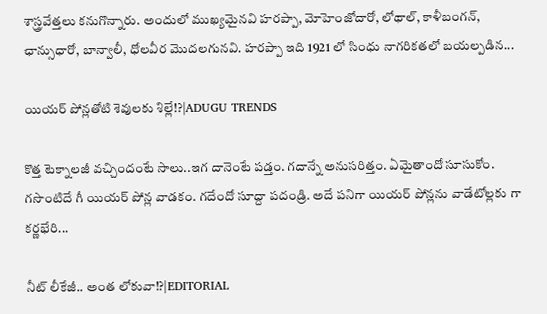శాస్త్రవేత్తలు కనుగొన్నారు. అందులో ముఖ్యమైనవి హరప్పా, మోహెంజోదారో, లోథాల్, కాళీబంగన్, ఛాన్సుధారో, బాన్వాలీ, ధోలవీర మొదలగునవి. హరప్పా ఇది 1921 లో సింధు నాగరికతలో బయల్పడిన...

యియర్ పోన్లతోటి శెవులకు శిల్లే!?|ADUGU TRENDS

కొత్త టెక్నాలజీ వచ్చిందంటే సాలు..ఇగ దానెంటే పడ్తం. గదాన్నే అనుసరిత్తం. ఏమైతాందో సూసుకోం. గసొంటిదే గీ యియర్ పోన్ల వాడకం. గదేందో సూద్దా పదండ్రి. అదే పనిగా యియర్ పోన్లను వాడేటోల్లకు గా కర్ణభేరి...

నీట్ లీకేజీ.. అంత లోకువా!?|EDITORIAL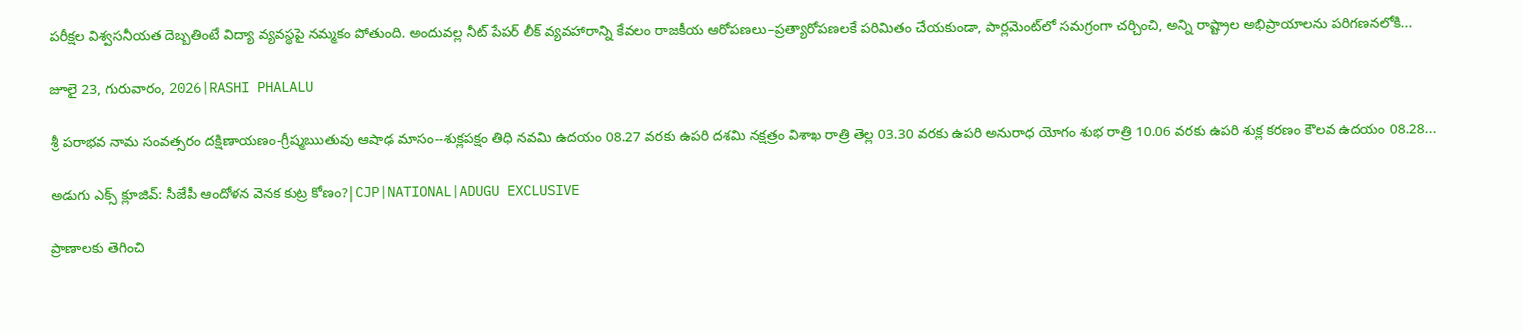పరీక్షల విశ్వసనీయత దెబ్బతింటే విద్యా వ్యవస్థపై నమ్మకం పోతుంది. అందువల్ల నీట్ పేపర్ లీక్ వ్యవహారాన్ని కేవలం రాజకీయ ఆరోపణలు–ప్రత్యారోపణలకే పరిమితం చేయకుండా, పార్లమెంట్‌లో సమగ్రంగా చర్చించి, అన్ని రాష్ట్రాల అభిప్రాయాలను పరిగణనలోకి...

జూలై 23, గురువారం, 2026|RASHI PHALALU

శ్రీ పరాభవ నామ సంవత్సరం దక్షిణాయణం-గ్రీష్మఋతువు ఆషాఢ మాసం--శుక్లపక్షం తిధి నవమి ఉదయం 08.27 వరకు ఉపరి దశమి నక్షత్రం విశాఖ రాత్రి తెల్ల 03.30 వరకు ఉపరి అనురాధ యోగం శుభ రాత్రి 10.06 వరకు ఉపరి శుక్ల కరణం కౌలవ ఉదయం 08.28...

అడుగు ఎక్స్ క్లూజివ్: సీజేపీ ఆందోళన వెనక కుట్ర కోణం?|CJP|NATIONAL|ADUGU EXCLUSIVE

ప్రాణాలకు తెగించి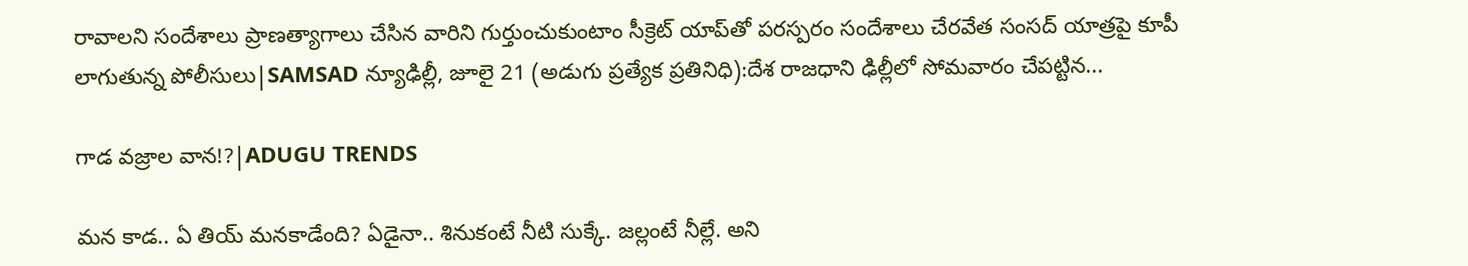రావాలని సందేశాలు ప్రాణత్యాగాలు చేసిన వారిని గుర్తుంచుకుంటాం సీక్రెట్ యాప్‌తో పరస్పరం సందేశాలు చేరవేత సంసద్ యాత్రపై కూపీ లాగుతున్న పోలీసులు|SAMSAD న్యూఢిల్లీ, జూలై 21 (అడుగు ప్రత్యేక ప్రతినిధి):దేశ రాజధాని ఢిల్లీలో సోమవారం చేపట్టిన...

గాడ వజ్రాల వాన!?|ADUGU TRENDS

మన కాడ.. ఏ తియ్ మనకాడేంది? ఏడైనా.. శినుకంటే నీటి సుక్కే. జల్లంటే నీల్లే. అని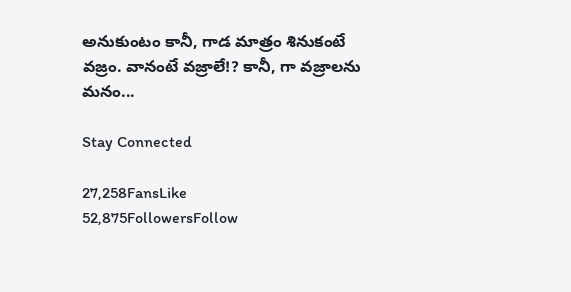అనుకుంటం కానీ, గాడ మాత్రం శినుకంటే వజ్రం. వానంటే వజ్రాలే!? కానీ, గా వజ్రాలను మనం...

Stay Connected

27,258FansLike
52,875FollowersFollow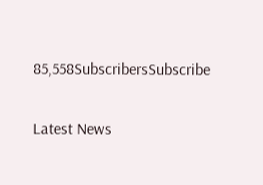85,558SubscribersSubscribe

Latest News